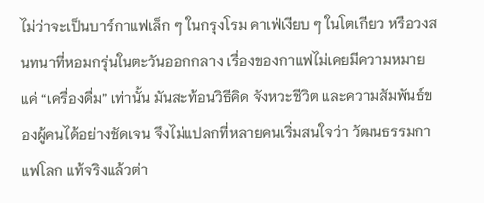ไม่ว่าจะเป็นบาร์กาแฟเล็ก ๆ ในกรุงโรม คาเฟ่เงียบ ๆ ในโตเกียว หรือวงสนทนาที่หอมกรุ่นในตะวันออกกลาง เรื่องของกาแฟไม่เคยมีความหมายแค่ “เครื่องดื่ม” เท่านั้น มันสะท้อนวิธีคิด จังหวะชีวิต และความสัมพันธ์ของผู้คนได้อย่างชัดเจน จึงไม่แปลกที่หลายคนเริ่มสนใจว่า วัฒนธรรมกาแฟโลก แท้จริงแล้วต่า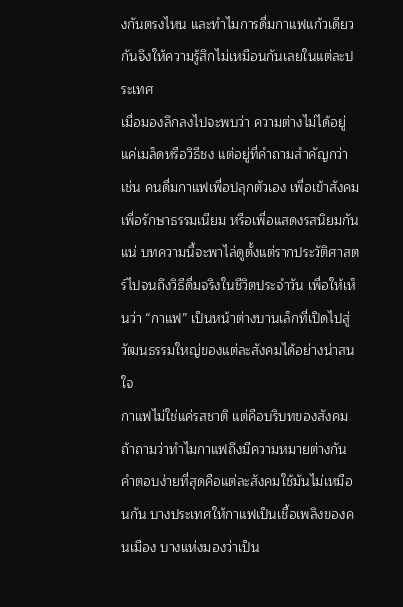งกันตรงไหน และทำไมการดื่มกาแฟแก้วเดียวกันจึงให้ความรู้สึกไม่เหมือนกันเลยในแต่ละประเทศ
เมื่อมองลึกลงไปจะพบว่า ความต่างไม่ได้อยู่แค่เมล็ดหรือวิธีชง แต่อยู่ที่คำถามสำคัญกว่า เช่น คนดื่มกาแฟเพื่อปลุกตัวเอง เพื่อเข้าสังคม เพื่อรักษาธรรมเนียม หรือเพื่อแสดงรสนิยมกันแน่ บทความนี้จะพาไล่ดูตั้งแต่รากประวัติศาสตร์ไปจนถึงวิธีดื่มจริงในชีวิตประจำวัน เพื่อให้เห็นว่า “กาแฟ” เป็นหน้าต่างบานเล็กที่เปิดไปสู่วัฒนธรรมใหญ่ของแต่ละสังคมได้อย่างน่าสนใจ
กาแฟไม่ใช่แค่รสชาติ แต่คือบริบทของสังคม
ถ้าถามว่าทำไมกาแฟถึงมีความหมายต่างกัน คำตอบง่ายที่สุดคือแต่ละสังคมใช้มันไม่เหมือนกัน บางประเทศให้กาแฟเป็นเชื้อเพลิงของคนเมือง บางแห่งมองว่าเป็น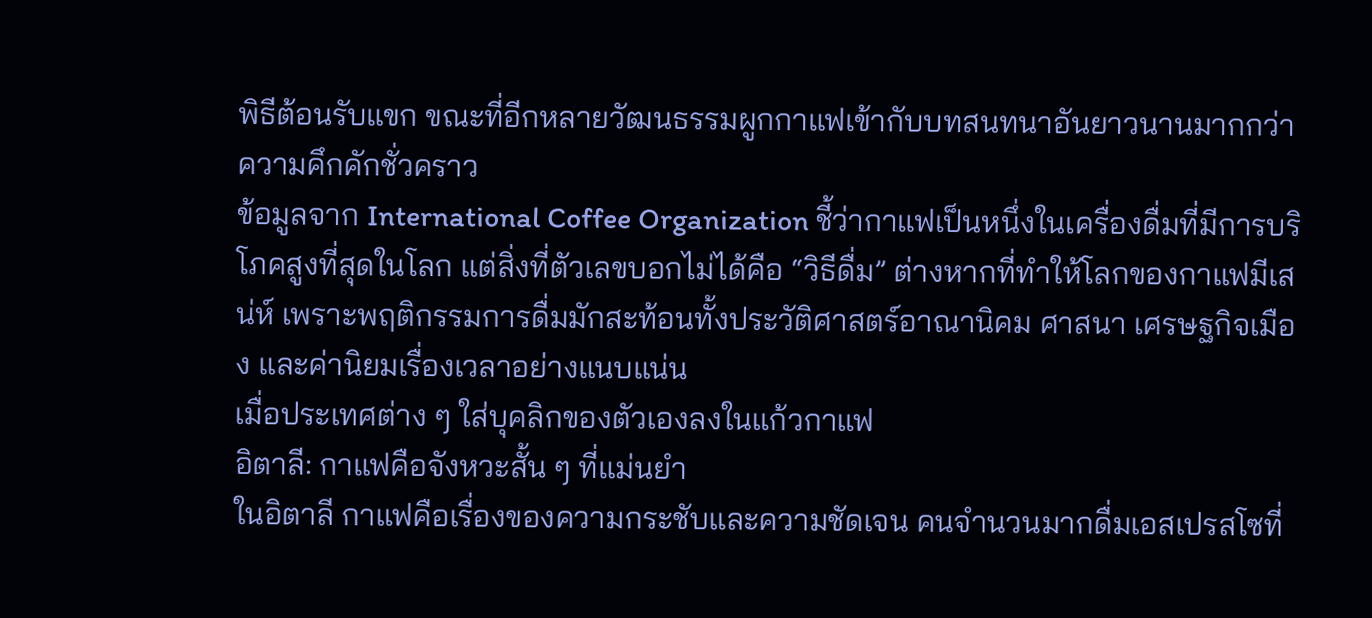พิธีต้อนรับแขก ขณะที่อีกหลายวัฒนธรรมผูกกาแฟเข้ากับบทสนทนาอันยาวนานมากกว่าความคึกคักชั่วคราว
ข้อมูลจาก International Coffee Organization ชี้ว่ากาแฟเป็นหนึ่งในเครื่องดื่มที่มีการบริโภคสูงที่สุดในโลก แต่สิ่งที่ตัวเลขบอกไม่ได้คือ “วิธีดื่ม” ต่างหากที่ทำให้โลกของกาแฟมีเสน่ห์ เพราะพฤติกรรมการดื่มมักสะท้อนทั้งประวัติศาสตร์อาณานิคม ศาสนา เศรษฐกิจเมือง และค่านิยมเรื่องเวลาอย่างแนบแน่น
เมื่อประเทศต่าง ๆ ใส่บุคลิกของตัวเองลงในแก้วกาแฟ
อิตาลี: กาแฟคือจังหวะสั้น ๆ ที่แม่นยำ
ในอิตาลี กาแฟคือเรื่องของความกระชับและความชัดเจน คนจำนวนมากดื่มเอสเปรสโซที่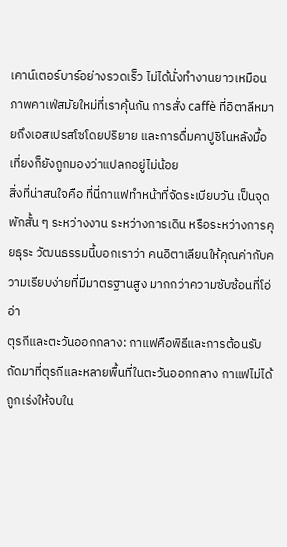เคาน์เตอร์บาร์อย่างรวดเร็ว ไม่ได้นั่งทำงานยาวเหมือนภาพคาเฟ่สมัยใหม่ที่เราคุ้นกัน การสั่ง caffè ที่อิตาลีหมายถึงเอสเปรสโซโดยปริยาย และการดื่มคาปูชิโนหลังมื้อเที่ยงก็ยังถูกมองว่าแปลกอยู่ไม่น้อย
สิ่งที่น่าสนใจคือ ที่นี่กาแฟทำหน้าที่จัดระเบียบวัน เป็นจุดพักสั้น ๆ ระหว่างงาน ระหว่างการเดิน หรือระหว่างการคุยธุระ วัฒนธรรมนี้บอกเราว่า คนอิตาเลียนให้คุณค่ากับความเรียบง่ายที่มีมาตรฐานสูง มากกว่าความซับซ้อนที่โอ่อ่า
ตุรกีและตะวันออกกลาง: กาแฟคือพิธีและการต้อนรับ
ถัดมาที่ตุรกีและหลายพื้นที่ในตะวันออกกลาง กาแฟไม่ได้ถูกเร่งให้จบใน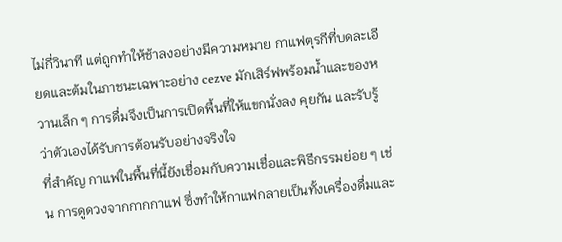ไม่กี่วินาที แต่ถูกทำให้ช้าลงอย่างมีความหมาย กาแฟตุรกีที่บดละเอียดและต้มในภาชนะเฉพาะอย่าง cezve มักเสิร์ฟพร้อมน้ำและของหวานเล็ก ๆ การดื่มจึงเป็นการเปิดพื้นที่ให้แขกนั่งลง คุยกัน และรับรู้ว่าตัวเองได้รับการต้อนรับอย่างจริงใจ
ที่สำคัญ กาแฟในพื้นที่นี้ยังเชื่อมกับความเชื่อและพิธีกรรมย่อย ๆ เช่น การดูดวงจากกากกาแฟ ซึ่งทำให้กาแฟกลายเป็นทั้งเครื่องดื่มและ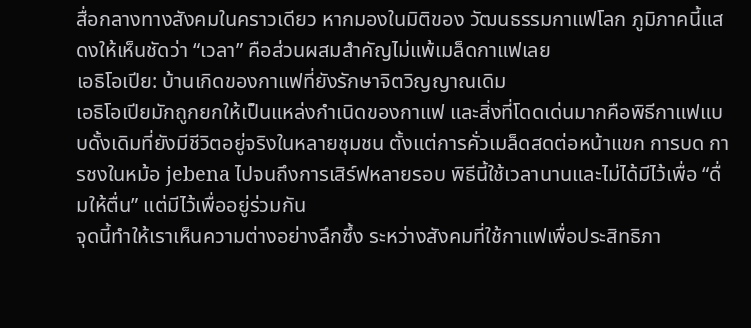สื่อกลางทางสังคมในคราวเดียว หากมองในมิติของ วัฒนธรรมกาแฟโลก ภูมิภาคนี้แสดงให้เห็นชัดว่า “เวลา” คือส่วนผสมสำคัญไม่แพ้เมล็ดกาแฟเลย
เอธิโอเปีย: บ้านเกิดของกาแฟที่ยังรักษาจิตวิญญาณเดิม
เอธิโอเปียมักถูกยกให้เป็นแหล่งกำเนิดของกาแฟ และสิ่งที่โดดเด่นมากคือพิธีกาแฟแบบดั้งเดิมที่ยังมีชีวิตอยู่จริงในหลายชุมชน ตั้งแต่การคั่วเมล็ดสดต่อหน้าแขก การบด การชงในหม้อ jebena ไปจนถึงการเสิร์ฟหลายรอบ พิธีนี้ใช้เวลานานและไม่ได้มีไว้เพื่อ “ดื่มให้ตื่น” แต่มีไว้เพื่ออยู่ร่วมกัน
จุดนี้ทำให้เราเห็นความต่างอย่างลึกซึ้ง ระหว่างสังคมที่ใช้กาแฟเพื่อประสิทธิภา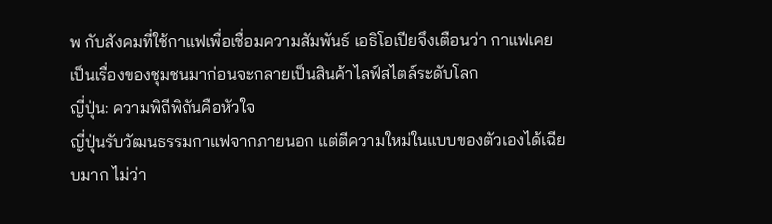พ กับสังคมที่ใช้กาแฟเพื่อเชื่อมความสัมพันธ์ เอธิโอเปียจึงเตือนว่า กาแฟเคยเป็นเรื่องของชุมชนมาก่อนจะกลายเป็นสินค้าไลฟ์สไตล์ระดับโลก
ญี่ปุ่น: ความพิถีพิถันคือหัวใจ
ญี่ปุ่นรับวัฒนธรรมกาแฟจากภายนอก แต่ตีความใหม่ในแบบของตัวเองได้เฉียบมาก ไม่ว่า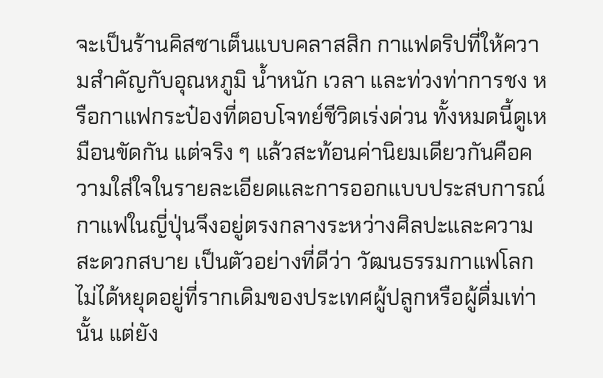จะเป็นร้านคิสซาเต็นแบบคลาสสิก กาแฟดริปที่ให้ความสำคัญกับอุณหภูมิ น้ำหนัก เวลา และท่วงท่าการชง หรือกาแฟกระป๋องที่ตอบโจทย์ชีวิตเร่งด่วน ทั้งหมดนี้ดูเหมือนขัดกัน แต่จริง ๆ แล้วสะท้อนค่านิยมเดียวกันคือความใส่ใจในรายละเอียดและการออกแบบประสบการณ์
กาแฟในญี่ปุ่นจึงอยู่ตรงกลางระหว่างศิลปะและความสะดวกสบาย เป็นตัวอย่างที่ดีว่า วัฒนธรรมกาแฟโลก ไม่ได้หยุดอยู่ที่รากเดิมของประเทศผู้ปลูกหรือผู้ดื่มเท่านั้น แต่ยัง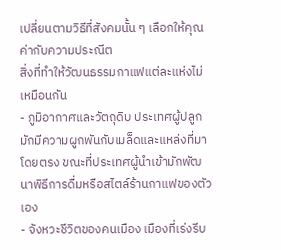เปลี่ยนตามวิธีที่สังคมนั้น ๆ เลือกให้คุณค่ากับความประณีต
สิ่งที่ทำให้วัฒนธรรมกาแฟแต่ละแห่งไม่เหมือนกัน
- ภูมิอากาศและวัตถุดิบ ประเทศผู้ปลูกมักมีความผูกพันกับเมล็ดและแหล่งที่มาโดยตรง ขณะที่ประเทศผู้นำเข้ามักพัฒนาพิธีการดื่มหรือสไตล์ร้านกาแฟของตัวเอง
- จังหวะชีวิตของคนเมือง เมืองที่เร่งรีบ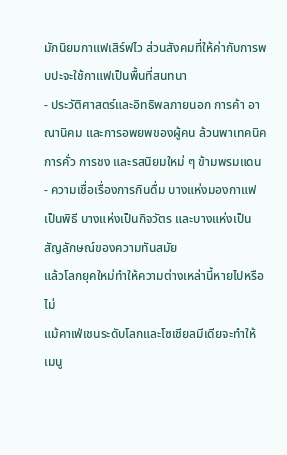มักนิยมกาแฟเสิร์ฟไว ส่วนสังคมที่ให้ค่ากับการพบปะจะใช้กาแฟเป็นพื้นที่สนทนา
- ประวัติศาสตร์และอิทธิพลภายนอก การค้า อาณานิคม และการอพยพของผู้คน ล้วนพาเทคนิคการคั่ว การชง และรสนิยมใหม่ ๆ ข้ามพรมแดน
- ความเชื่อเรื่องการกินดื่ม บางแห่งมองกาแฟเป็นพิธี บางแห่งเป็นกิจวัตร และบางแห่งเป็นสัญลักษณ์ของความทันสมัย
แล้วโลกยุคใหม่ทำให้ความต่างเหล่านี้หายไปหรือไม่
แม้คาเฟ่เชนระดับโลกและโซเชียลมีเดียจะทำให้เมนู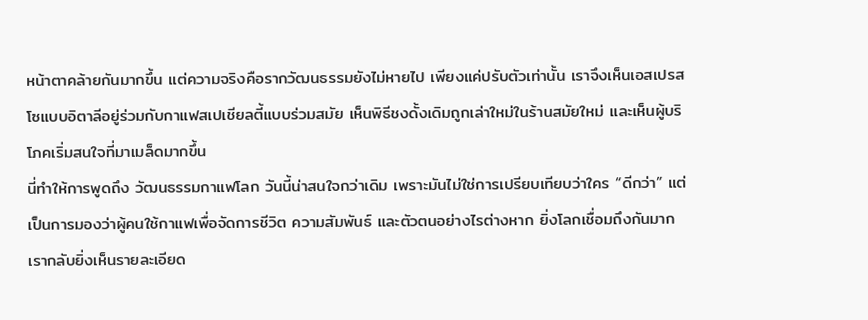หน้าตาคล้ายกันมากขึ้น แต่ความจริงคือรากวัฒนธรรมยังไม่หายไป เพียงแค่ปรับตัวเท่านั้น เราจึงเห็นเอสเปรสโซแบบอิตาลีอยู่ร่วมกับกาแฟสเปเชียลตี้แบบร่วมสมัย เห็นพิธีชงดั้งเดิมถูกเล่าใหม่ในร้านสมัยใหม่ และเห็นผู้บริโภคเริ่มสนใจที่มาเมล็ดมากขึ้น
นี่ทำให้การพูดถึง วัฒนธรรมกาแฟโลก วันนี้น่าสนใจกว่าเดิม เพราะมันไม่ใช่การเปรียบเทียบว่าใคร “ดีกว่า” แต่เป็นการมองว่าผู้คนใช้กาแฟเพื่อจัดการชีวิต ความสัมพันธ์ และตัวตนอย่างไรต่างหาก ยิ่งโลกเชื่อมถึงกันมาก เรากลับยิ่งเห็นรายละเอียด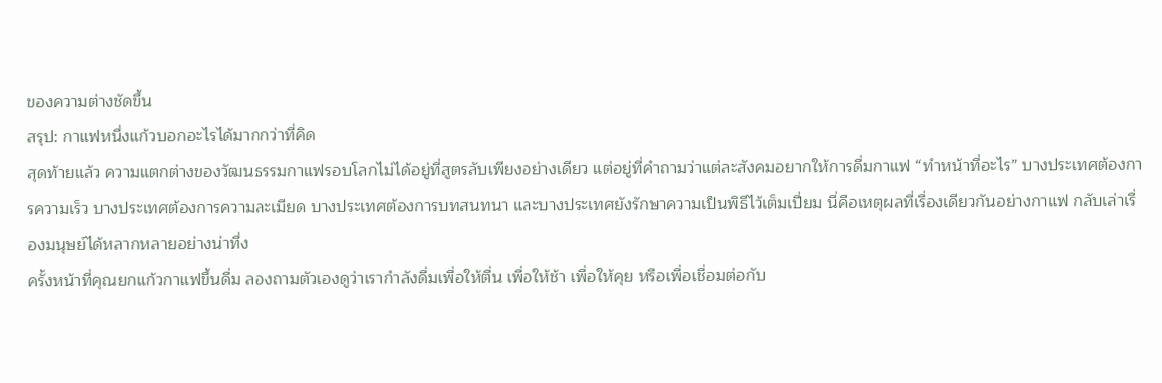ของความต่างชัดขึ้น
สรุป: กาแฟหนึ่งแก้วบอกอะไรได้มากกว่าที่คิด
สุดท้ายแล้ว ความแตกต่างของวัฒนธรรมกาแฟรอบโลกไม่ได้อยู่ที่สูตรลับเพียงอย่างเดียว แต่อยู่ที่คำถามว่าแต่ละสังคมอยากให้การดื่มกาแฟ “ทำหน้าที่อะไร” บางประเทศต้องการความเร็ว บางประเทศต้องการความละเมียด บางประเทศต้องการบทสนทนา และบางประเทศยังรักษาความเป็นพิธีไว้เต็มเปี่ยม นี่คือเหตุผลที่เรื่องเดียวกันอย่างกาแฟ กลับเล่าเรื่องมนุษย์ได้หลากหลายอย่างน่าทึ่ง
ครั้งหน้าที่คุณยกแก้วกาแฟขึ้นดื่ม ลองถามตัวเองดูว่าเรากำลังดื่มเพื่อให้ตื่น เพื่อให้ช้า เพื่อให้คุย หรือเพื่อเชื่อมต่อกับ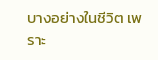บางอย่างในชีวิต เพราะ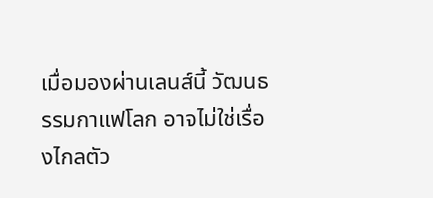เมื่อมองผ่านเลนส์นี้ วัฒนธรรมกาแฟโลก อาจไม่ใช่เรื่องไกลตัว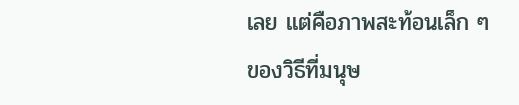เลย แต่คือภาพสะท้อนเล็ก ๆ ของวิธีที่มนุษ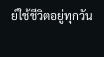ย์ใช้ชีวิตอยู่ทุกวัน